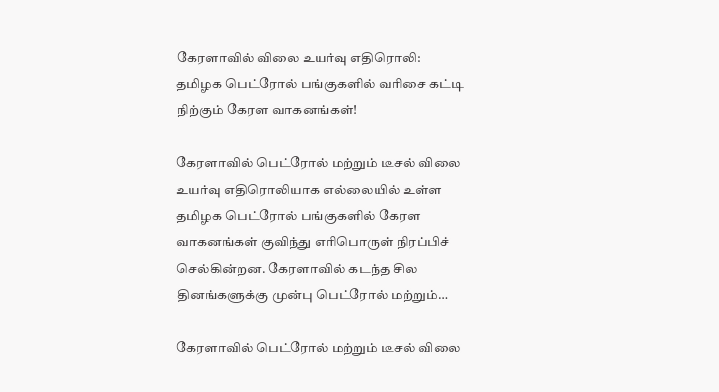கேரளாவில் விலை உயர்வு எதிரொலி: தமிழக பெட்ரோல் பங்குகளில் வரிசை கட்டி நிற்கும் கேரள வாகனங்கள்!

கேரளாவில் பெட்ரோல் மற்றும் டீசல் விலை உயர்வு எதிரொலியாக எல்லையில் உள்ள தமிழக பெட்ரோல் பங்குகளில் கேரள வாகனங்கள் குவிந்து எரிபொருள் நிரப்பிச் செல்கின்றன. கேரளாவில் கடந்த சில தினங்களுக்கு முன்பு பெட்ரோல் மற்றும்…

கேரளாவில் பெட்ரோல் மற்றும் டீசல் விலை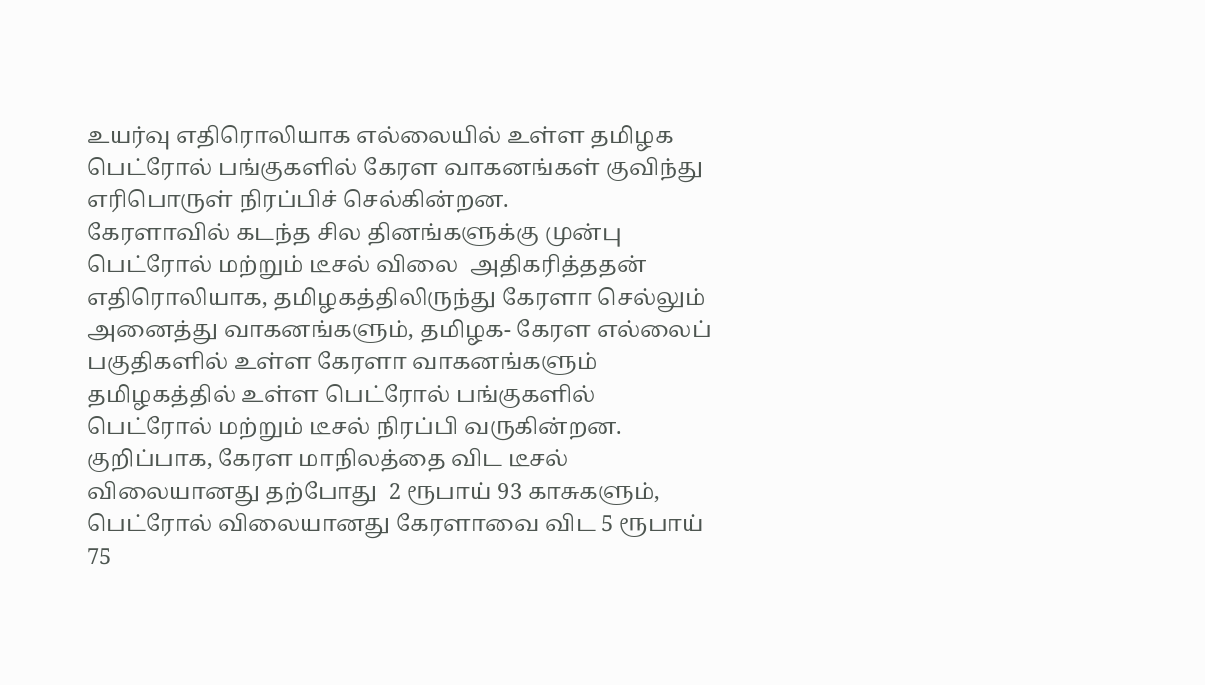உயர்வு எதிரொலியாக எல்லையில் உள்ள தமிழக பெட்ரோல் பங்குகளில் கேரள வாகனங்கள் குவிந்து எரிபொருள் நிரப்பிச் செல்கின்றன.
கேரளாவில் கடந்த சில தினங்களுக்கு முன்பு பெட்ரோல் மற்றும் டீசல் விலை  அதிகரித்ததன் எதிரொலியாக, தமிழகத்திலிருந்து கேரளா செல்லும் அனைத்து வாகனங்களும், தமிழக- கேரள எல்லைப் பகுதிகளில் உள்ள கேரளா வாகனங்களும் தமிழகத்தில் உள்ள பெட்ரோல் பங்குகளில் பெட்ரோல் மற்றும் டீசல் நிரப்பி வருகின்றன.
குறிப்பாக, கேரள மாநிலத்தை விட டீசல் விலையானது தற்போது  2 ரூபாய் 93 காசுகளும், பெட்ரோல் விலையானது கேரளாவை விட 5 ரூபாய் 75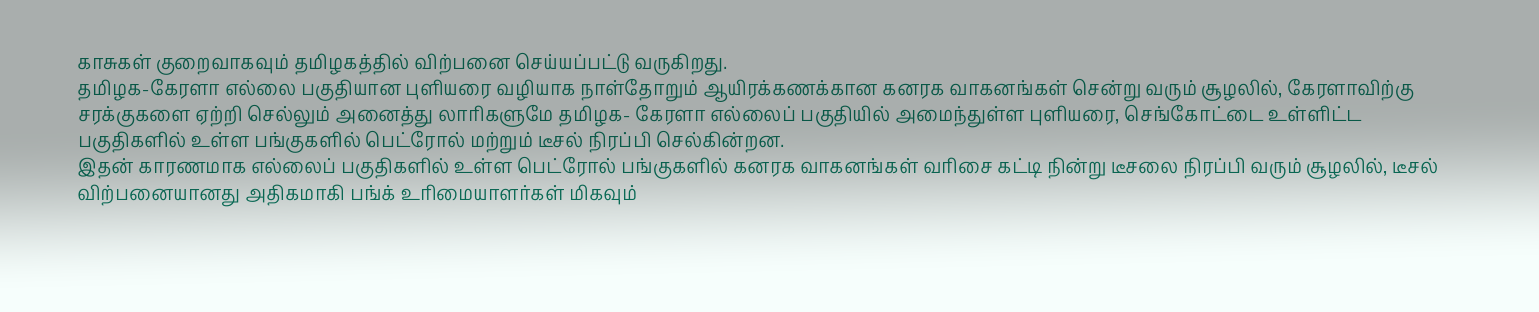காசுகள் குறைவாகவும் தமிழகத்தில் விற்பனை செய்யப்பட்டு வருகிறது.
தமிழக-கேரளா எல்லை பகுதியான புளியரை வழியாக நாள்தோறும் ஆயிரக்கணக்கான கனரக வாகனங்கள் சென்று வரும் சூழலில், கேரளாவிற்கு சரக்குகளை ஏற்றி செல்லும் அனைத்து லாரிகளுமே தமிழக- கேரளா எல்லைப் பகுதியில் அமைந்துள்ள புளியரை, செங்கோட்டை உள்ளிட்ட பகுதிகளில் உள்ள பங்குகளில் பெட்ரோல் மற்றும் டீசல் நிரப்பி செல்கின்றன.
இதன் காரணமாக எல்லைப் பகுதிகளில் உள்ள பெட்ரோல் பங்குகளில் கனரக வாகனங்கள் வரிசை கட்டி நின்று டீசலை நிரப்பி வரும் சூழலில், டீசல் விற்பனையானது அதிகமாகி பங்க் உரிமையாளர்கள் மிகவும்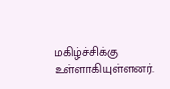மகிழ்ச்சிக்கு உள்ளாகியுள்ளனர்.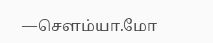—சௌம்யா.மோ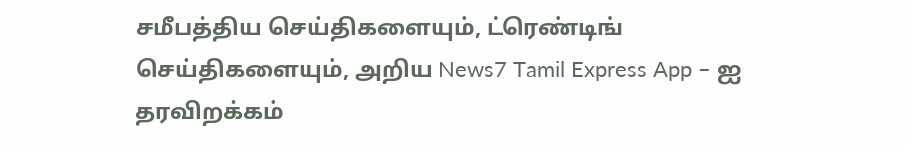சமீபத்திய செய்திகளையும், ட்ரெண்டிங் செய்திகளையும், அறிய News7 Tamil Express App – ஐ தரவிறக்கம்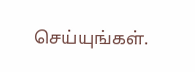செய்யுங்கள்.